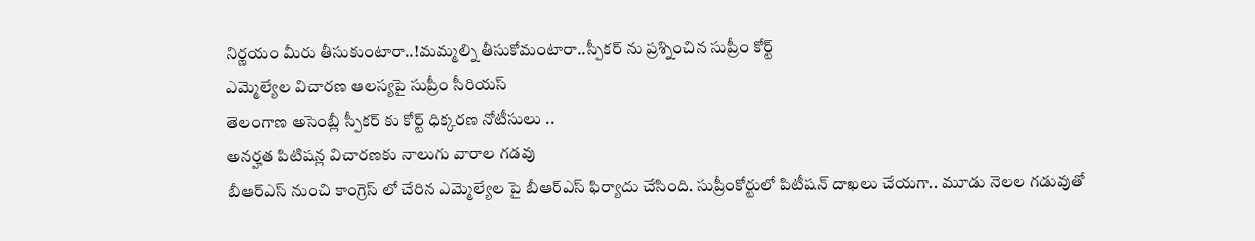నిర్ణయం మీరు తీసుకుంటారా..!మమ్మల్ని తీసుకోమంటారా..స్పీకర్ ను ప్రశ్నించిన సుప్రీం కోర్ట్
ఎమ్మెల్యేల విచారణ ఆలస్యపై సుప్రీం సీరియస్
తెలంగాణ అసెంబ్లీ స్పీకర్ కు కోర్ట్ ధిక్కరణ నోటీసులు ..
అనర్హత పిటిషన్ల విచారణకు నాలుగు వారాల గడవు
బీఆర్ఎస్ నుంచి కాంగ్రెస్ లో చేరిన ఎమ్మెల్యేల పై బీఆర్ఎస్ ఫిర్యాదు చేసింది. సుప్రీంకోర్టులో పిటీషన్ దాఖలు చేయగా.. మూడు నెలల గడువుతో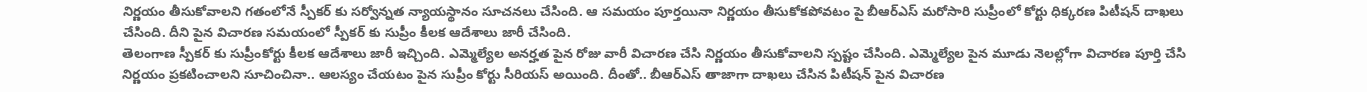నిర్ణయం తీసుకోవాలని గతంలోనే స్పీకర్ కు సర్వోన్నత న్యాయస్థానం సూచనలు చేసింది. ఆ సమయం పూర్తయినా నిర్ణయం తీసుకోకపోవటం పై బీఆర్ఎస్ మరోసారి సుప్రీంలో కోర్టు ధిక్కరణ పిటీషన్ దాఖలు చేసింది. దీని పైన విచారణ సమయంలో స్పీకర్ కు సుప్రీం కీలక ఆదేశాలు జారీ చేసింది.
తెలంగాణ స్పీకర్ కు సుప్రీంకోర్టు కీలక ఆదేశాలు జారీ ఇచ్చింది. ఎమ్మెల్యేల అనర్హత పైన రోజు వారీ విచారణ చేసి నిర్ణయం తీసుకోవాలని స్పష్టం చేసింది. ఎమ్మెల్యేల పైన మూడు నెలల్లోగా విచారణ పూర్తి చేసి నిర్ణయం ప్రకటించాలని సూచించినా.. ఆలస్యం చేయటం పైన సుప్రీం కోర్టు సీరియస్ అయింది. దీంతో.. బీఆర్ఎస్ తాజాగా దాఖలు చేసిన పిటీషన్ పైన విచారణ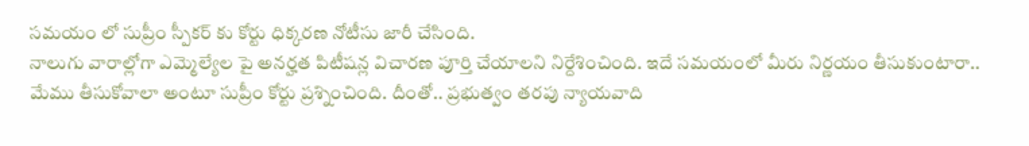సమయం లో సుప్రీం స్పీకర్ కు కోర్టు ధిక్కరణ నోటీసు జారీ చేసింది.
నాలుగు వారాల్లోగా ఎమ్మెల్యేల పై అనర్హత పిటీషన్ల విచారణ పూర్తి చేయాలని నిర్దేశించింది. ఇదే సమయంలో మీరు నిర్ణయం తీసుకుంటారా.. మేము తీసుకోవాలా అంటూ సుప్రీం కోర్టు ప్రశ్నించింది. దీంతో.. ప్రభుత్వం తరపు న్యాయవాది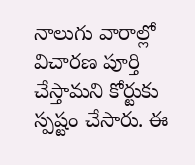నాలుగు వారాల్లో విచారణ పూర్తి చేస్తామని కోర్టుకు స్పష్టం చేసారు. ఈ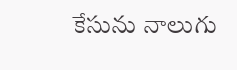కేసును నాలుగు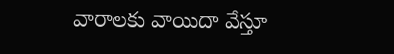వారాలకు వాయిదా వేస్తూ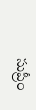సుప్రీం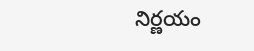నిర్ణయం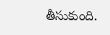తీసుకుంది.